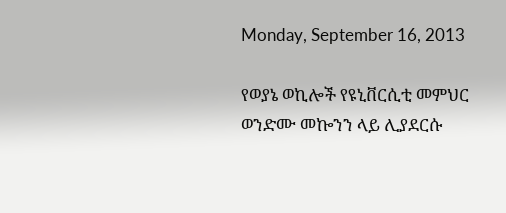Monday, September 16, 2013

የወያኔ ወኪሎች የዩኒቨርሲቲ መምህር ወንድሙ መኰንን ላይ ሊያደርሱ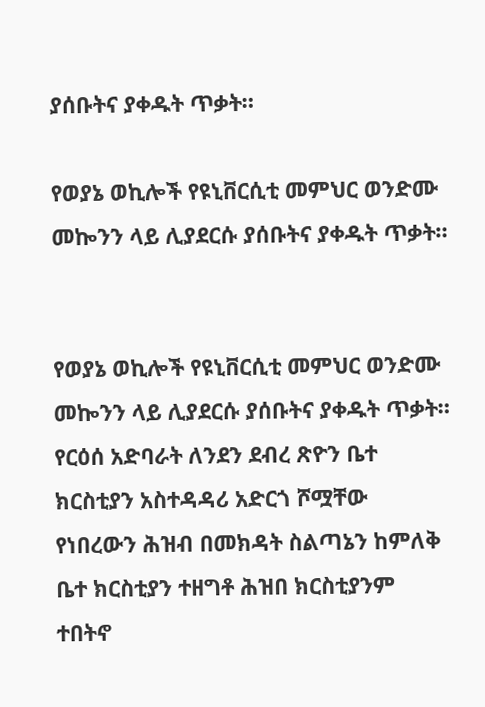ያሰቡትና ያቀዱት ጥቃት።

የወያኔ ወኪሎች የዩኒቨርሲቲ መምህር ወንድሙ መኰንን ላይ ሊያደርሱ ያሰቡትና ያቀዱት ጥቃት።


የወያኔ ወኪሎች የዩኒቨርሲቲ መምህር ወንድሙ መኰንን ላይ ሊያደርሱ ያሰቡትና ያቀዱት ጥቃት። የርዕሰ አድባራት ለንደን ደብረ ጽዮን ቤተ ክርስቲያን አስተዳዳሪ አድርጎ ሾሟቸው የነበረውን ሕዝብ በመክዳት ስልጣኔን ከምለቅ ቤተ ክርስቲያን ተዘግቶ ሕዝበ ክርስቲያንም ተበትኖ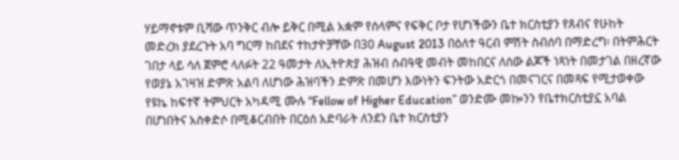ሃይማኖቱም ቢሻው ጥንቅር ብሎ ይቅር በሚል አቋም የሰላምና የፍቅር ቦታ የሆነችውን ቤተ ክርስቲያን የጸብና የሁከት መድረክ ያደረጉት አባ ግርማ ከበደና ተከታዮቻቸው በ30 August 2013 በዕለተ ዓርብ ምሽት ስብሰባ በማድረግ፡ በትምሕርት ገበታ ላይ ሳለ ጀምሮ ላለፉት 22 ዓመታት ለኢትዮጵያ ሕዝብ ሰብዓዊ መብት መከበርና ለሰው ልጆች ነጻነት በመታገል በዘረኛው የወያኔ አገዛዝ ድምጽ አልባ ለሆነው ሕዝባችን ድምጽ በመሆን እውነትን ፍንትው አድርጎ በመናገርና በመጻፍ የሚታወቀው የዩኬ ከፍተኛ ትምህርት አካዳሚ ሙሉ “Fellow of Higher Education” ወንድሙ መኰንን የቤተክርስቲያኗ አባል በሆነበትና አስቀድሶ በሚቆርብበት በርዕሰ አድባራት ለንደን ቤተ ክርስቲያን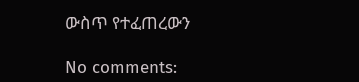ውስጥ የተፈጠረውን

No comments: